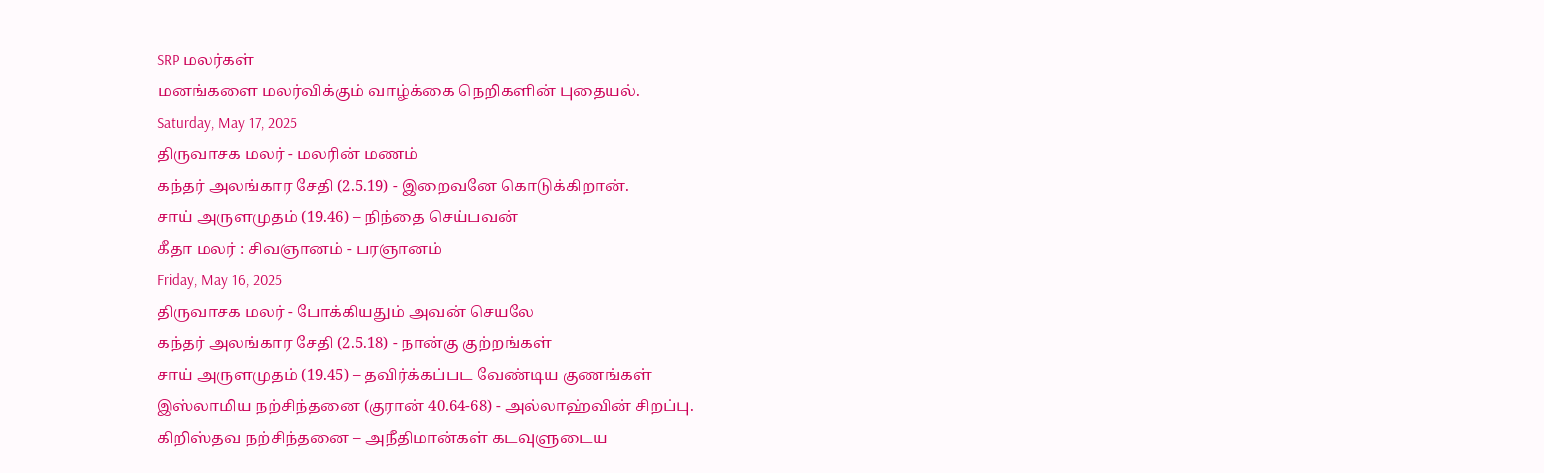SRP மலர்கள்
மனங்களை மலர்விக்கும் வாழ்க்கை நெறிகளின் புதையல்.
Saturday, May 17, 2025
திருவாசக மலர் - மலரின் மணம்
கந்தர் அலங்கார சேதி (2.5.19) - இறைவனே கொடுக்கிறான்.
சாய் அருளமுதம் (19.46) – நிந்தை செய்பவன்
கீதா மலர் : சிவஞானம் - பரஞானம்
Friday, May 16, 2025
திருவாசக மலர் - போக்கியதும் அவன் செயலே
கந்தர் அலங்கார சேதி (2.5.18) - நான்கு குற்றங்கள்
சாய் அருளமுதம் (19.45) – தவிர்க்கப்பட வேண்டிய குணங்கள்
இஸ்லாமிய நற்சிந்தனை (குரான் 40.64-68) - அல்லாஹ்வின் சிறப்பு.
கிறிஸ்தவ நற்சிந்தனை – அநீதிமான்கள் கடவுளுடைய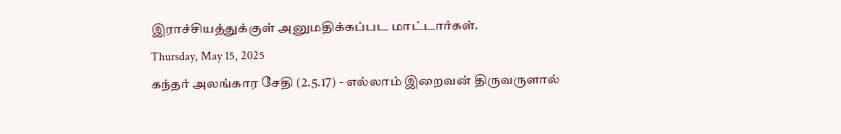இராச்சியத்துக்குள் அனுமதிக்கப்பட மாட்டார்கள்.
Thursday, May 15, 2025
கந்தர் அலங்கார சேதி (2.5.17) - எல்லாம் இறைவன் திருவருளால்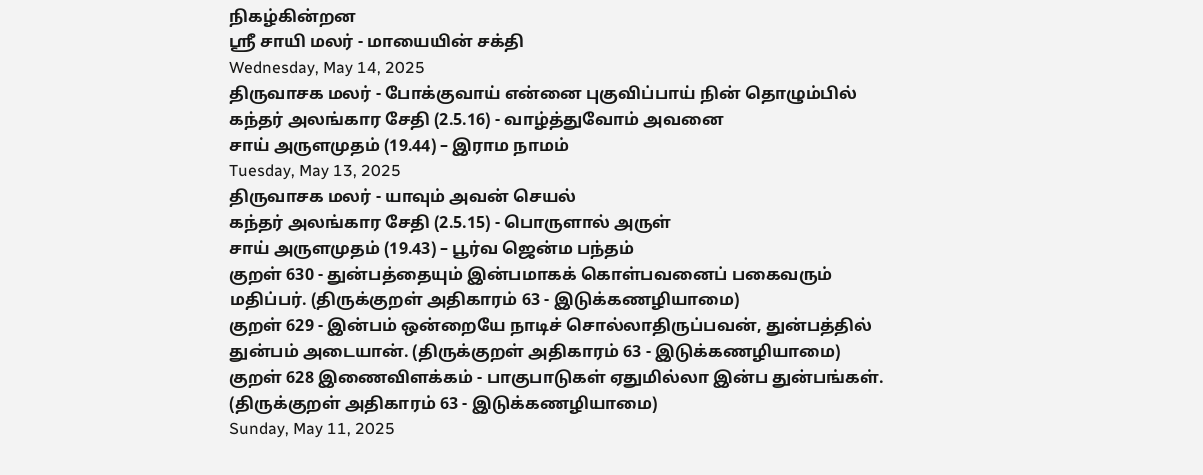நிகழ்கின்றன
ஸ்ரீ சாயி மலர் - மாயையின் சக்தி
Wednesday, May 14, 2025
திருவாசக மலர் - போக்குவாய் என்னை புகுவிப்பாய் நின் தொழும்பில்
கந்தர் அலங்கார சேதி (2.5.16) - வாழ்த்துவோம் அவனை
சாய் அருளமுதம் (19.44) – இராம நாமம்
Tuesday, May 13, 2025
திருவாசக மலர் - யாவும் அவன் செயல்
கந்தர் அலங்கார சேதி (2.5.15) - பொருளால் அருள்
சாய் அருளமுதம் (19.43) – பூர்வ ஜென்ம பந்தம்
குறள் 630 - துன்பத்தையும் இன்பமாகக் கொள்பவனைப் பகைவரும் மதிப்பர். (திருக்குறள் அதிகாரம் 63 - இடுக்கணழியாமை)
குறள் 629 - இன்பம் ஒன்றையே நாடிச் சொல்லாதிருப்பவன், துன்பத்தில் துன்பம் அடையான். (திருக்குறள் அதிகாரம் 63 - இடுக்கணழியாமை)
குறள் 628 இணைவிளக்கம் - பாகுபாடுகள் ஏதுமில்லா இன்ப துன்பங்கள். (திருக்குறள் அதிகாரம் 63 - இடுக்கணழியாமை)
Sunday, May 11, 2025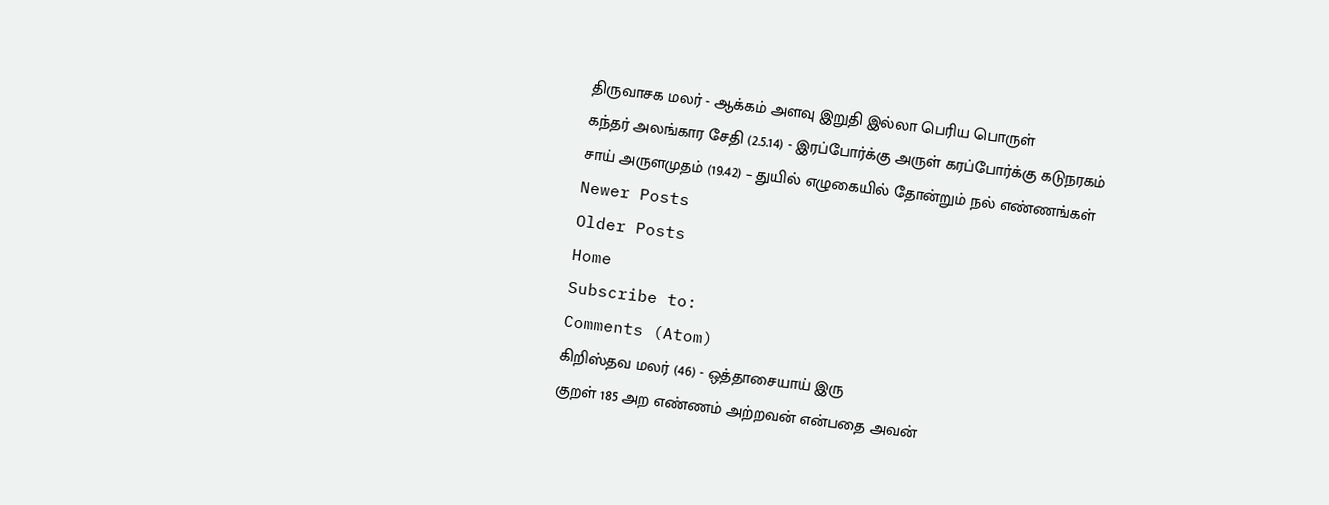திருவாசக மலர் - ஆக்கம் அளவு இறுதி இல்லா பெரிய பொருள்
கந்தர் அலங்கார சேதி (2.5.14) - இரப்போர்க்கு அருள் கரப்போர்க்கு கடுநரகம்
சாய் அருளமுதம் (19.42) – துயில் எழுகையில் தோன்றும் நல் எண்ணங்கள்
Newer Posts
Older Posts
Home
Subscribe to:
Comments (Atom)
கிறிஸ்தவ மலர் (46) - ஒத்தாசையாய் இரு
குறள் 185 அற எண்ணம் அற்றவன் என்பதை அவன்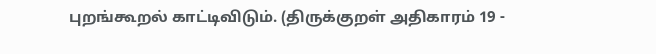புறங்கூறல் காட்டிவிடும். (திருக்குறள் அதிகாரம் 19 -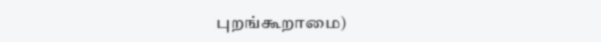புறங்கூறாமை)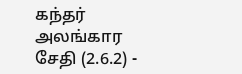கந்தர் அலங்கார சேதி (2.6.2) -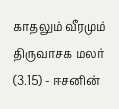காதலும் வீரமும்
திருவாசக மலர் (3.15) - ஈசனின்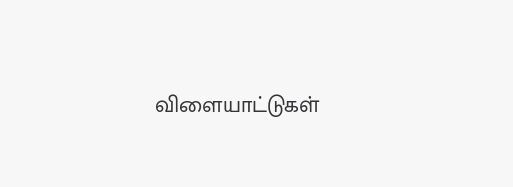விளையாட்டுகள்